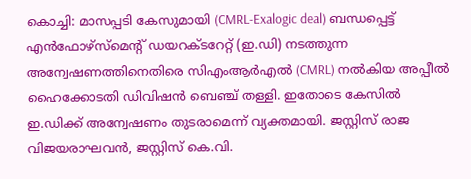കൊച്ചി: മാസപ്പടി കേസുമായി (CMRL-Exalogic deal) ബന്ധപ്പെട്ട് എൻഫോഴ്സ്മെന്റ് ഡയറക്ടറേറ്റ് (ഇ.ഡി) നടത്തുന്ന അന്വേഷണത്തിനെതിരെ സിഎംആർഎൽ (CMRL) നൽകിയ അപ്പീൽ ഹൈക്കോടതി ഡിവിഷൻ ബെഞ്ച് തള്ളി. ഇതോടെ കേസിൽ ഇ.ഡിക്ക് അന്വേഷണം തുടരാമെന്ന് വ്യക്തമായി. ജസ്റ്റിസ് രാജ വിജയരാഘവൻ, ജസ്റ്റിസ് കെ.വി.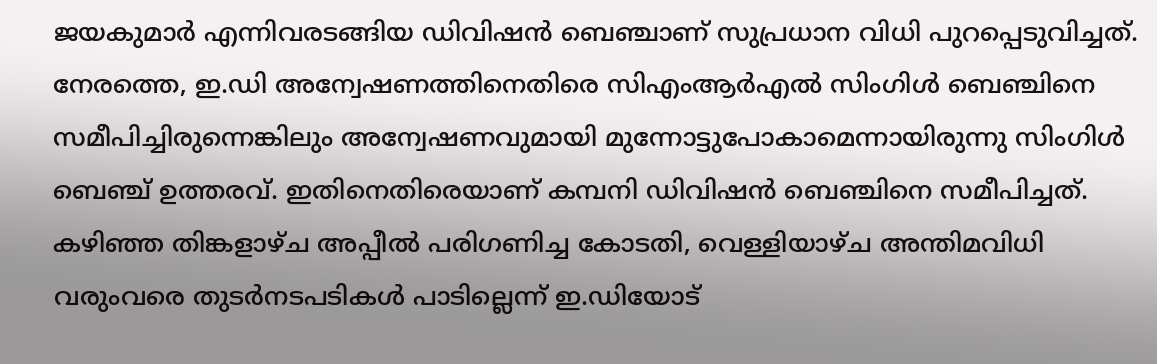ജയകുമാർ എന്നിവരടങ്ങിയ ഡിവിഷൻ ബെഞ്ചാണ് സുപ്രധാന വിധി പുറപ്പെടുവിച്ചത്.
നേരത്തെ, ഇ.ഡി അന്വേഷണത്തിനെതിരെ സിഎംആർഎൽ സിംഗിൾ ബെഞ്ചിനെ സമീപിച്ചിരുന്നെങ്കിലും അന്വേഷണവുമായി മുന്നോട്ടുപോകാമെന്നായിരുന്നു സിംഗിൾ ബെഞ്ച് ഉത്തരവ്. ഇതിനെതിരെയാണ് കമ്പനി ഡിവിഷൻ ബെഞ്ചിനെ സമീപിച്ചത്. കഴിഞ്ഞ തിങ്കളാഴ്ച അപ്പീൽ പരിഗണിച്ച കോടതി, വെള്ളിയാഴ്ച അന്തിമവിധി വരുംവരെ തുടർനടപടികൾ പാടില്ലെന്ന് ഇ.ഡിയോട്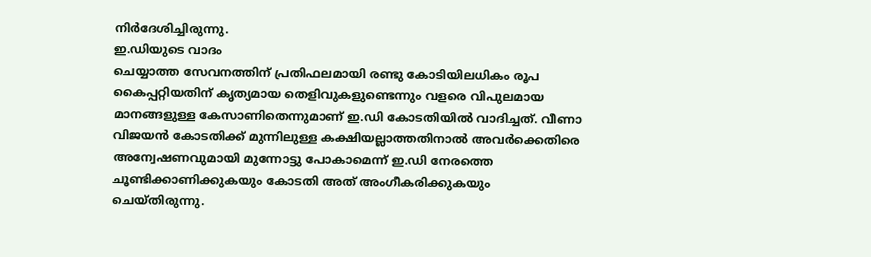നിർദേശിച്ചിരുന്നു.
ഇ.ഡിയുടെ വാദം
ചെയ്യാത്ത സേവനത്തിന് പ്രതിഫലമായി രണ്ടു കോടിയിലധികം രൂപ കൈപ്പറ്റിയതിന് കൃത്യമായ തെളിവുകളുണ്ടെന്നും വളരെ വിപുലമായ മാനങ്ങളുള്ള കേസാണിതെന്നുമാണ് ഇ.ഡി കോടതിയിൽ വാദിച്ചത്. വീണാ വിജയൻ കോടതിക്ക് മുന്നിലുള്ള കക്ഷിയല്ലാത്തതിനാൽ അവർക്കെതിരെ അന്വേഷണവുമായി മുന്നോട്ടു പോകാമെന്ന് ഇ.ഡി നേരത്തെ ചൂണ്ടിക്കാണിക്കുകയും കോടതി അത് അംഗീകരിക്കുകയും ചെയ്തിരുന്നു.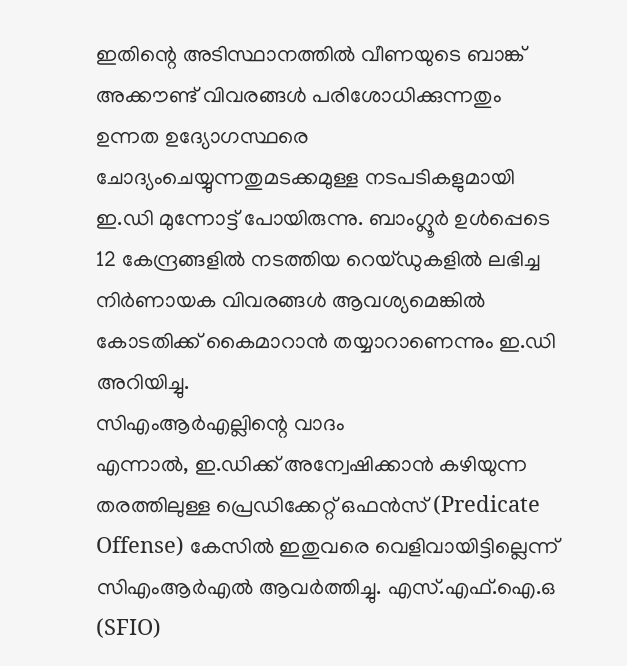ഇതിന്റെ അടിസ്ഥാനത്തിൽ വീണയുടെ ബാങ്ക് അക്കൗണ്ട് വിവരങ്ങൾ പരിശോധിക്കുന്നതും ഉന്നത ഉദ്യോഗസ്ഥരെ ചോദ്യംചെയ്യുന്നതുമടക്കമുള്ള നടപടികളുമായി ഇ.ഡി മുന്നോട്ട് പോയിരുന്നു. ബാംഗ്ലൂർ ഉൾപ്പെടെ 12 കേന്ദ്രങ്ങളിൽ നടത്തിയ റെയ്ഡുകളിൽ ലഭിച്ച നിർണായക വിവരങ്ങൾ ആവശ്യമെങ്കിൽ കോടതിക്ക് കൈമാറാൻ തയ്യാറാണെന്നും ഇ.ഡി അറിയിച്ചു.
സിഎംആർഎല്ലിന്റെ വാദം
എന്നാൽ, ഇ.ഡിക്ക് അന്വേഷിക്കാൻ കഴിയുന്ന തരത്തിലുള്ള പ്രെഡിക്കേറ്റ് ഒഫൻസ് (Predicate Offense) കേസിൽ ഇതുവരെ വെളിവായിട്ടില്ലെന്ന് സിഎംആർഎൽ ആവർത്തിച്ചു. എസ്.എഫ്.ഐ.ഒ (SFIO)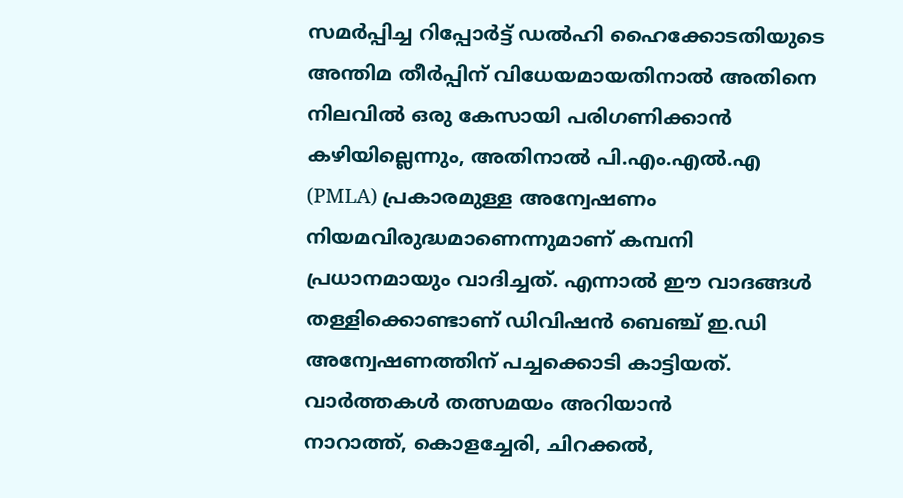സമർപ്പിച്ച റിപ്പോർട്ട് ഡൽഹി ഹൈക്കോടതിയുടെ അന്തിമ തീർപ്പിന് വിധേയമായതിനാൽ അതിനെ നിലവിൽ ഒരു കേസായി പരിഗണിക്കാൻ കഴിയില്ലെന്നും, അതിനാൽ പി.എം.എൽ.എ (PMLA) പ്രകാരമുള്ള അന്വേഷണം നിയമവിരുദ്ധമാണെന്നുമാണ് കമ്പനി പ്രധാനമായും വാദിച്ചത്. എന്നാൽ ഈ വാദങ്ങൾ തള്ളിക്കൊണ്ടാണ് ഡിവിഷൻ ബെഞ്ച് ഇ.ഡി അന്വേഷണത്തിന് പച്ചക്കൊടി കാട്ടിയത്.
വാർത്തകൾ തത്സമയം അറിയാൻ
നാറാത്ത്, കൊളച്ചേരി, ചിറക്കൽ,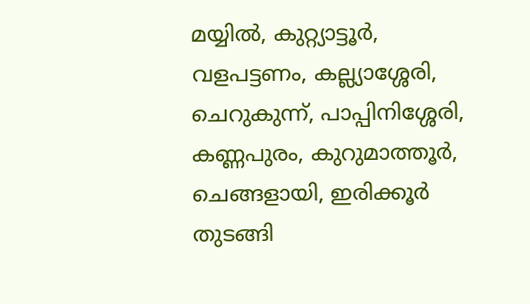മയ്യിൽ, കുറ്റ്യാട്ടൂർ, വളപട്ടണം, കല്ല്യാശ്ശേരി, ചെറുകുന്ന്, പാപ്പിനിശ്ശേരി, കണ്ണപുരം, കുറുമാത്തൂർ, ചെങ്ങളായി, ഇരിക്കൂർ തുടങ്ങി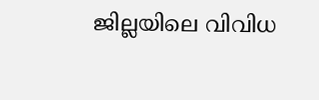ജില്ലയിലെ വിവിധ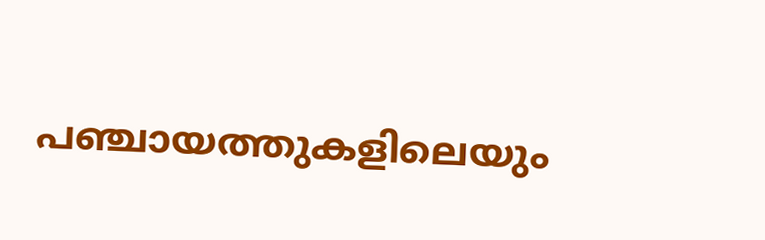പഞ്ചായത്തുകളിലെയും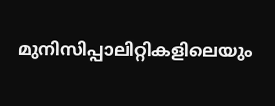മുനിസിപ്പാലിറ്റികളിലെയും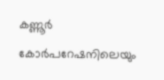കണ്ണൂർ കോർപറേഷനിലെയും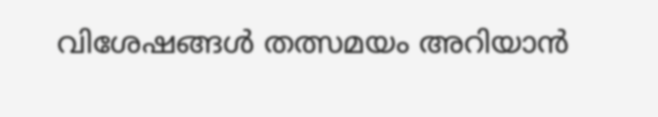വിശേഷങ്ങൾ തത്സമയം അറിയാൻ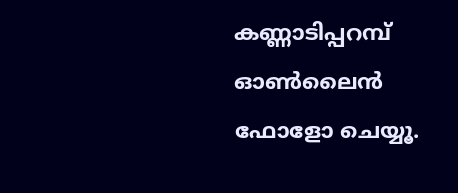കണ്ണാടിപ്പറമ്പ് ഓൺലൈൻ ഫോളോ ചെയ്യൂ.